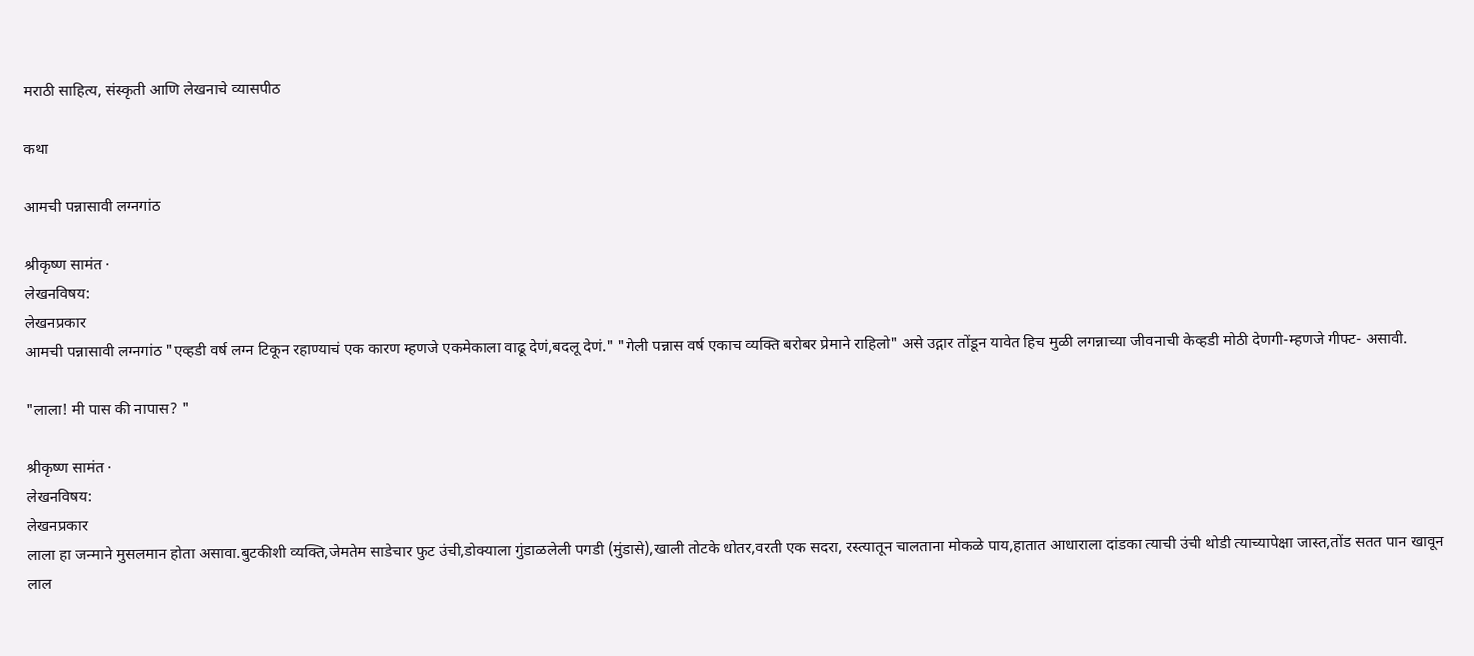मराठी साहित्य, संस्कृती आणि लेखनाचे व्यासपीठ

कथा

आमची पन्नासावी लग्नगांठ

श्रीकृष्ण सामंत ·
लेखनविषय:
लेखनप्रकार
आमची पन्नासावी लग्नगांठ "एव्हडी वर्ष लग्न टिकून रहाण्याचं एक कारण म्हणजे एकमेकाला वाढू देणं,बदलू देणं." "गेली पन्नास वर्ष एकाच व्यक्ति बरोबर प्रेमाने राहिलो" असे उद्गार तोंडून यावेत हिच मुळी लगन्नाच्या जीवनाची केव्हडी मोठी देणगी-म्हणजे गीफ्ट- असावी.

"लाला! मी पास की नापास? "

श्रीकृष्ण सामंत ·
लेखनविषय:
लेखनप्रकार
लाला हा जन्माने मुसलमान होता असावा.बुटकीशी व्यक्ति,जेमतेम साडेचार फुट उंची,डोक्याला गुंडाळलेली पगडी (मुंडासे),खाली तोटके धोतर,वरती एक सदरा, रस्त्यातून चालताना मोकळे पाय,हातात आधाराला दांडका त्याची उंची थोडी त्याच्यापेक्षा जास्त,तोंड सतत पान खावून लाल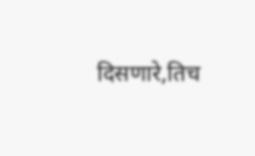दिसणारे,तिच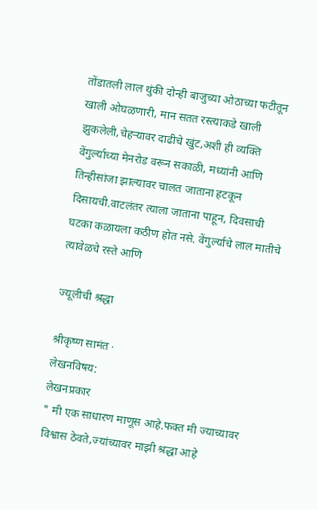तोंडातली लाल थुंकी दोन्ही बाजुच्या ओठाच्या फटीतून खाली ओघळणारी, मान सतत रस्त्याकडे खाली झुकलेली,चेहऱ्यावर दाढीचे खुंट,अशी ही व्यक्ति वेंगुर्ल्याच्या मेनरोड वरून सकाळी, मध्यांनी आणि तिन्हीसांजा झाल्यावर चालत जाताना हटकून दिसायची.वाटलंतर त्याला जाताना पाहून, दिवसाची घटका कळायला कठीण होत नसे. वेंगुर्ल्याचे लाल मातीचे त्यावेळचे रस्ते आणि

ज्यूलीची श्रद्धा

श्रीकृष्ण सामंत ·
लेखनविषय:
लेखनप्रकार
" मी एक साधारण माणूस आहे.फक्त मी ज्याच्यावर विश्वास ठेवते,ज्यांच्यावर माझी श्रद्धा आहे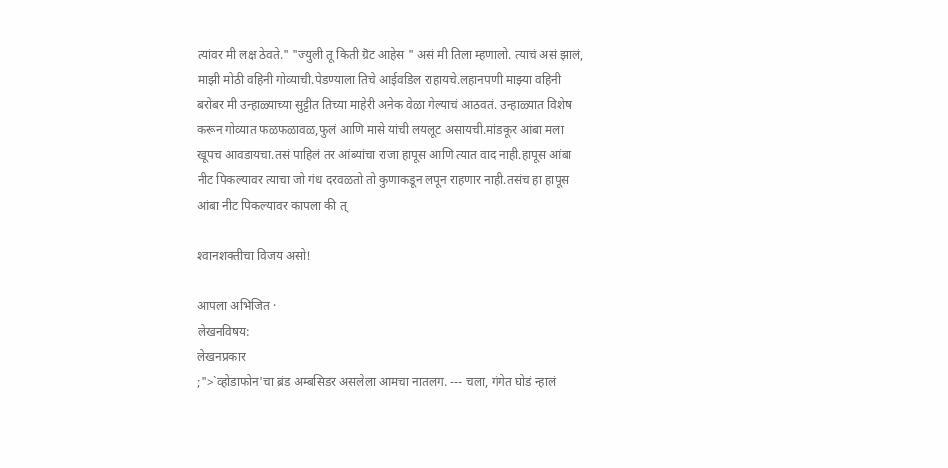त्यांवर मी लक्ष ठेवते." "ज्युली तू किती ग्रॆट आहेस " असं मी तिला म्हणालो. त्याचं असं झालं, माझी मोठी वहिनी गोव्याची.पेडण्याला तिचे आईवडिल राहायचे.लहानपणी माझ्या वहिनी बरोबर मी उन्हाळ्याच्या सुट्टीत तिच्या माहेरी अनेक वेळा गेल्याचं आठवतं. उन्हाळ्यात विशेष करून गोव्यात फळफळावळ,फुलं आणि मासे यांची लयलूट असायची.मांडकूर आंबा मला खूपच आवडायचा.तसं पाहिलं तर आंब्यांचा राजा हापूस आणि त्यात वाद नाही.हापूस आंबा नीट पिकल्यावर त्याचा जो गंध दरवळतो तो कुणाकडून लपून राहणार नाही.तसंच हा हापूस आंबा नीट पिकल्यावर कापला की त्

श्‍वानशक्तीचा विजय असो!

आपला अभिजित ·
लेखनविषय:
लेखनप्रकार
;">`व्होडाफोन'चा ब्रंड अम्बसिडर असलेला आमचा नातलग. --- चला, गंगेत घोडं न्हालं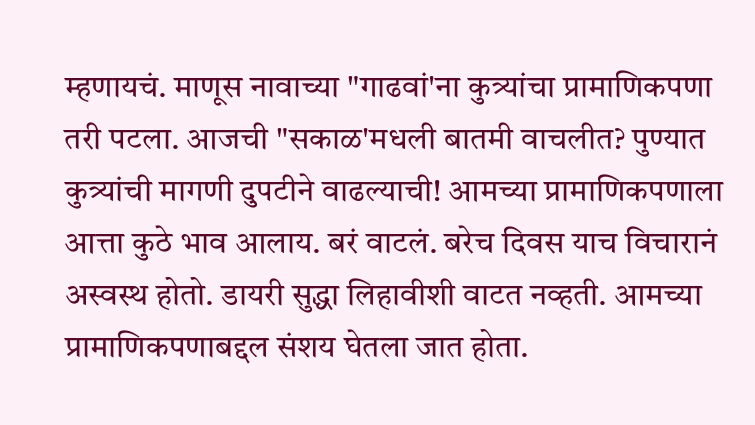म्हणायचं. माणूस नावाच्या "गाढवां'ना कुत्र्यांचा प्रामाणिकपणा तरी पटला. आजची "सकाळ'मधली बातमी वाचलीत? पुण्यात कुत्र्यांची मागणी दुपटीने वाढल्याची! आमच्या प्रामाणिकपणाला आत्ता कुठे भाव आलाय. बरं वाटलं. बरेच दिवस याच विचारानं अस्वस्थ होतो. डायरी सुद्धा लिहावीशी वाटत नव्हती. आमच्या प्रामाणिकपणाबद्दल संशय घेतला जात होता.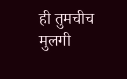ही तुमचीच मुलगी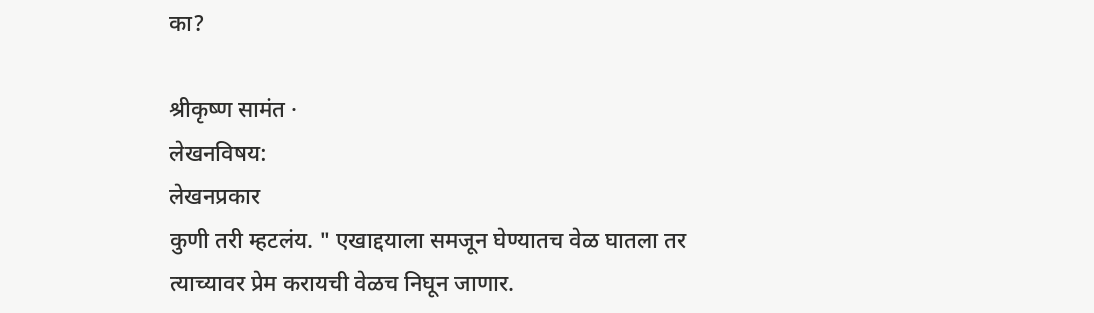का?

श्रीकृष्ण सामंत ·
लेखनविषय:
लेखनप्रकार
कुणी तरी म्हटलंय. " एखाद्दयाला समजून घेण्यातच वेळ घातला तर त्याच्यावर प्रेम करायची वेळच निघून जाणार.